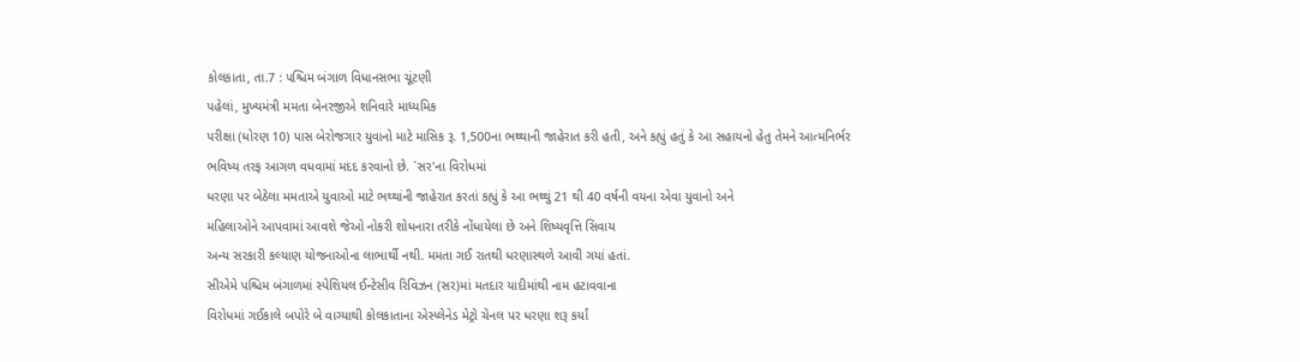કોલકાતા, તા.7 : પશ્ચિમ બંગાળ વિધાનસભા ચૂંટણી
પહેલાં, મુખ્યમંત્રી મમતા બેનરજીએ શનિવારે માધ્યમિક
પરીક્ષા (ધોરણ 10) પાસ બેરોજગાર યુવાનો માટે માસિક રૂ. 1,500ના ભથ્થાની જાહેરાત કરી હતી, અને કહ્યું હતું કે આ સહાયનો હેતુ તેમને આત્મનિર્ભર
ભવિષ્ય તરફ આગળ વધવામાં મદદ કરવાનો છે. `સર'ના વિરોધમાં
ધરણા પર બેઠેલા મમતાએ યુવાઓ માટે ભથ્થાંની જાહેરાત કરતાં કહ્યું કે આ ભથ્થું 21 થી 40 વર્ષની વયના એવા યુવાનો અને
મહિલાઓને આપવામાં આવશે જેઓ નોકરી શોધનારા તરીકે નોંધાયેલા છે અને શિષ્યવૃત્તિ સિવાય
અન્ય સરકારી કલ્યાણ યોજનાઓના લાભાર્થી નથી. મમતા ગઈ રાતથી ધરણાસ્થળે આવી ગયાં હતાં.
સીએમે પશ્ચિમ બંગાળમાં સ્પેશિયલ ઈન્ટેસીવ રિવિઝન (સર)માં મતદાર યાદીમાંથી નામ હટાવવાના
વિરોધમાં ગઈકાલે બપોરે બે વાગ્યાથી કોલકાતાના એસ્પ્લેનેડ મેટ્રો ચેનલ પર ધરણા શરૂ કર્યાં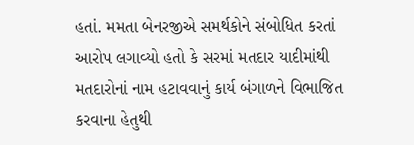હતાં. મમતા બેનરજીએ સમર્થકોને સંબોધિત કરતાં આરોપ લગાવ્યો હતો કે સરમાં મતદાર યાદીમાંથી
મતદારોનાં નામ હટાવવાનું કાર્ય બંગાળને વિભાજિત કરવાના હેતુથી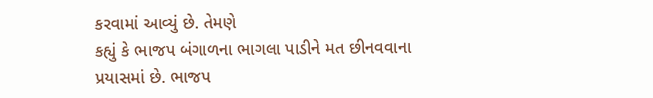કરવામાં આવ્યું છે. તેમણે
કહ્યું કે ભાજપ બંગાળના ભાગલા પાડીને મત છીનવવાના પ્રયાસમાં છે. ભાજપ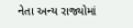નેતા અન્ય રાજ્યોમાં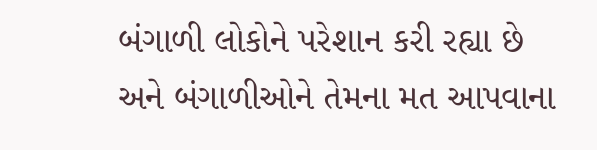બંગાળી લોકોને પરેશાન કરી રહ્યા છે અને બંગાળીઓને તેમના મત આપવાના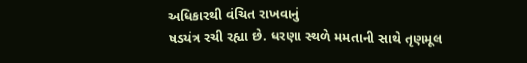અધિકારથી વંચિત રાખવાનું
ષડયંત્ર રચી રહ્યા છે. ધરણા સ્થળે મમતાની સાથે તૃણમૂલ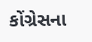કોંગ્રેસના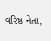વરિષ્ઠ નેતા,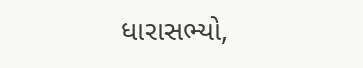ધારાસભ્યો,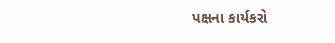પક્ષના કાર્યકરો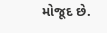મોજૂદ છે.